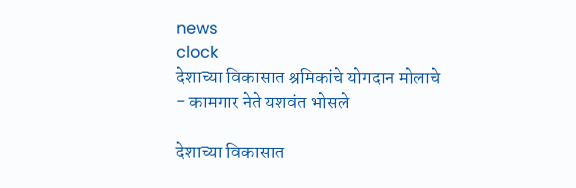news
clock
देशाच्या विकासात श्रमिकांचे योगदान मोलाचे - कामगार नेते यशवंत भोसले

देशाच्या विकासात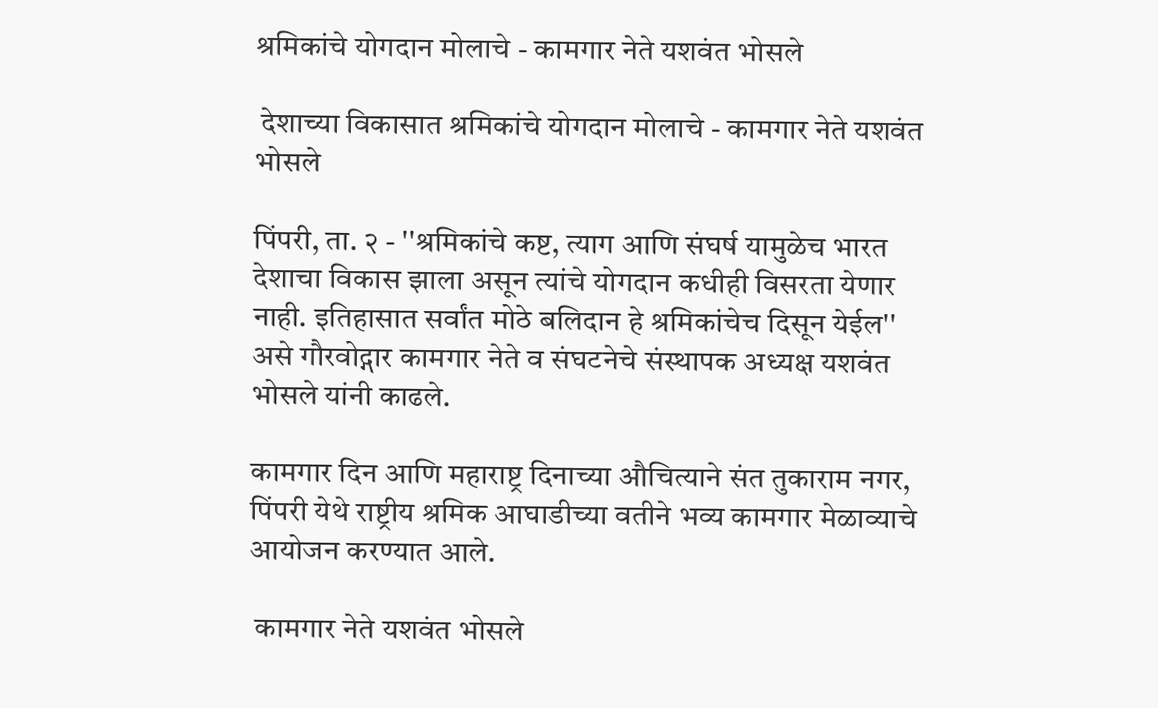श्रमिकांचे योगदान मोलाचे - कामगार नेते यशवंत भोसले

 देशाच्या विकासात श्रमिकांचे योगदान मोलाचे - कामगार नेते यशवंत भोसले

पिंपरी, ता. २ - ''श्रमिकांचे कष्ट, त्याग आणि संघर्ष यामुळेच भारत देशाचा विकास झाला असून त्यांचे योगदान कधीही विसरता येणार नाही. इतिहासात सर्वांत मोठे बलिदान हे श्रमिकांचेच दिसून येईल'' असे गौरवोद्गार कामगार नेते व संघटनेचे संस्थापक अध्यक्ष यशवंत भोसले यांनी काढले.

कामगार दिन आणि महाराष्ट्र दिनाच्या औचित्याने संत तुकाराम नगर, पिंपरी येथे राष्ट्रीय श्रमिक आघाडीच्या वतीने भव्य कामगार मेळाव्याचे आयोजन करण्यात आले.

 कामगार नेते यशवंत भोसले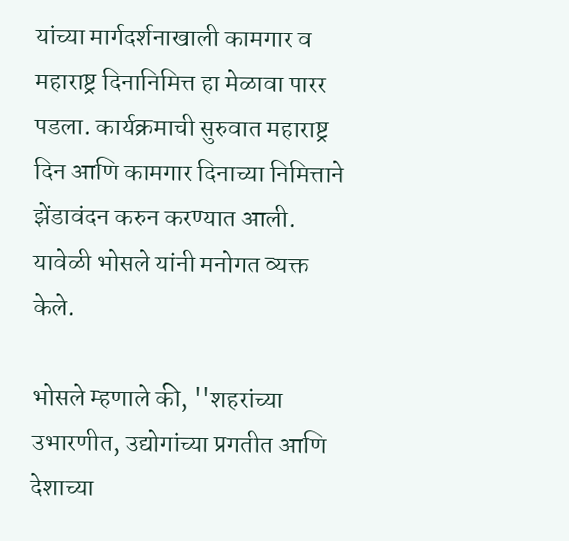यांच्या मार्गदर्शनाखाली कामगार व महाराष्ट्र दिनानिमित्त हा मेळावा पारर पडला. कार्यक्रमाची सुरुवात महाराष्ट्र दिन आणि कामगार दिनाच्या निमित्ताने झेंडावंदन करुन करण्यात आली. यावेळी भोसले यांनी मनोगत व्यक्त केले.

भोसले म्हणाले की, ''शहरांच्या उभारणीत, उद्योगांच्या प्रगतीत आणि देशाच्या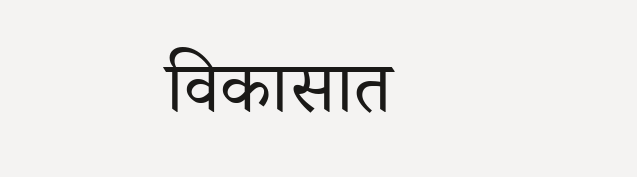विकासात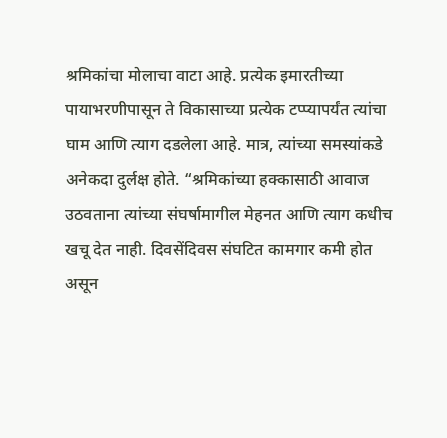श्रमिकांचा मोलाचा वाटा आहे. प्रत्येक इमारतीच्या पायाभरणीपासून ते विकासाच्या प्रत्येक टप्प्यापर्यंत त्यांचा घाम आणि त्याग दडलेला आहे. मात्र, त्यांच्या समस्यांकडे अनेकदा दुर्लक्ष होते. “श्रमिकांच्या हक्कासाठी आवाज उठवताना त्यांच्या संघर्षामागील मेहनत आणि त्याग कधीच खचू देत नाही. दिवसेंदिवस संघटित कामगार कमी होत असून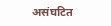असंघटित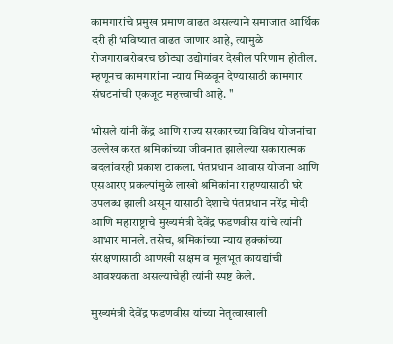कामगारांचे प्रमुख प्रमाण वाढत असल्याने समाजात आर्थिक दरी ही भविष्यात वाढत जाणार आहे, त्यामुळे रोजगाराबरोबरच छोट्या उद्योगांवर देखील परिणाम होतील. म्हणूनच कामगारांना न्याय मिळवून देण्यासाठी कामगार संघटनांची एकजूट महत्त्वाची आहे. ''

भोसले यांनी केंद्र आणि राज्य सरकारच्या विविध योजनांचा उल्लेख करत श्रमिकांच्या जीवनात झालेल्या सकारात्मक बदलांवरही प्रकाश टाकला. पंतप्रधान आवास योजना आणि एसआरए प्रकल्पांमुळे लाखो श्रमिकांना राहण्यासाठी घरे उपलब्ध झाली असून यासाठी देशाचे पंतप्रधान नरेंद्र मोदी आणि महाराष्ट्राचे मुख्यमंत्री देवेंद्र फडणवीस यांचे त्यांनी आभार मानले. तसेच, श्रमिकांच्या न्याय हक्कांच्या संरक्षणासाठी आणखी सक्षम व मूलभूत कायद्यांची आवश्यकता असल्याचेही त्यांनी स्पष्ट केले.

मुख्यमंत्री देवेंद्र फडणवीस यांच्या नेतृत्वाखाली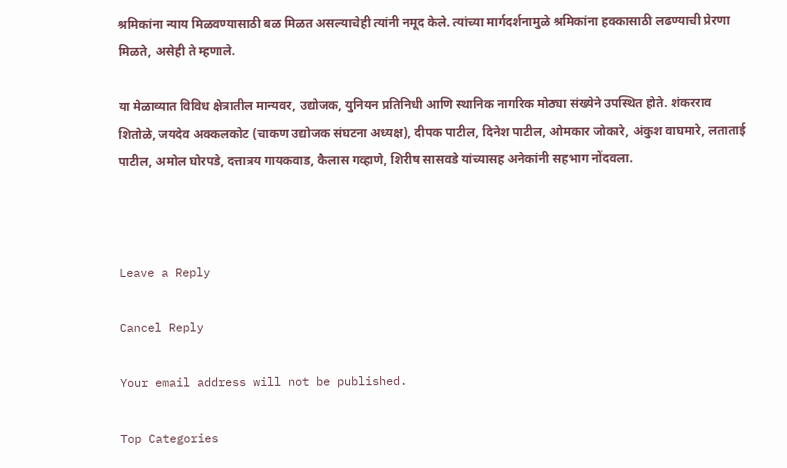श्रमिकांना न्याय मिळवण्यासाठी बळ मिळत असल्याचेही त्यांनी नमूद केले. त्यांच्या मार्गदर्शनामुळे श्रमिकांना हक्कासाठी लढण्याची प्रेरणा मिळते, असेही ते म्हणाले.

या मेळाव्यात विविध क्षेत्रातील मान्यवर, उद्योजक, युनियन प्रतिनिधी आणि स्थानिक नागरिक मोठ्या संख्येने उपस्थित होते. शंकरराव शितोळे, जयदेव अक्कलकोट (चाकण उद्योजक संघटना अध्यक्ष), दीपक पाटील, दिनेश पाटील, ओमकार जोकारे, अंकुश वाघमारे, लताताई पाटील, अमोल घोरपडे, दत्तात्रय गायकवाड, कैलास गव्हाणे, शिरीष सासवडे यांच्यासह अनेकांनी सहभाग नोंदवला.



Leave a Reply

Cancel Reply

Your email address will not be published.

Top Categories